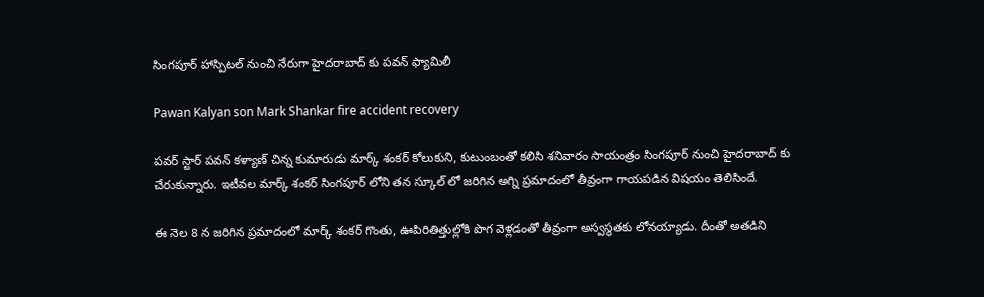సింగపూర్ హాస్పిటల్ నుంచి నేరుగా హైదరాబాద్ కు పవన్ ఫ్యామిలీ

Pawan Kalyan son Mark Shankar fire accident recovery

పవర్ స్టార్ పవన్ కళ్యాణ్ చిన్న కుమారుడు మార్క్ శంకర్ కోలుకుని, కుటుంబంతో కలిసి శనివారం సాయంత్రం సింగపూర్ నుంచి హైదరాబాద్ కు చేరుకున్నారు. ఇటీవల మార్క్ శంకర్ సింగపూర్ లోని తన స్కూల్ లో జరిగిన అగ్ని ప్రమాదంలో తీవ్రంగా గాయపడిన విషయం తెలిసిందే.

ఈ నెల 8 న జరిగిన ప్రమాదంలో మార్క్ శంకర్ గొంతు, ఊపిరితిత్తుల్లోకి పొగ వెళ్లడంతో తీవ్రంగా అస్వస్థతకు లోనయ్యాడు. దీంతో అతడిని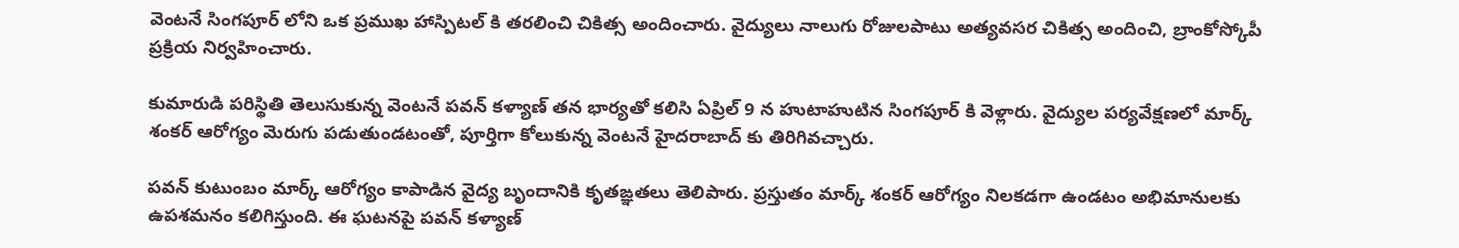వెంటనే సింగపూర్ లోని ఒక ప్రముఖ హాస్పిటల్ కి తరలించి చికిత్స అందించారు. వైద్యులు నాలుగు రోజులపాటు అత్యవసర చికిత్స అందించి, బ్రాంకోస్కోపీ ప్రక్రియ నిర్వహించారు.

కుమారుడి పరిస్థితి తెలుసుకున్న వెంటనే పవన్ కళ్యాణ్ తన భార్యతో కలిసి ఏప్రిల్ 9 న హుటాహుటిన సింగపూర్ కి వెళ్లారు. వైద్యుల పర్యవేక్షణలో మార్క్ శంకర్ ఆరోగ్యం మెరుగు పడుతుండటంతో, పూర్తిగా కోలుకున్న వెంటనే హైదరాబాద్ కు తిరిగివచ్చారు.

పవన్ కుటుంబం మార్క్ ఆరోగ్యం కాపాడిన వైద్య బృందానికి కృతఙ్ఞతలు తెలిపారు. ప్రస్తుతం మార్క్ శంకర్ ఆరోగ్యం నిలకడగా ఉండటం అభిమానులకు ఉపశమనం కలిగిస్తుంది. ఈ ఘటనపై పవన్ కళ్యాణ్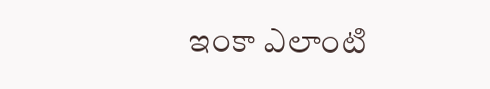ఇంకా ఎలాంటి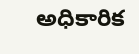అధికారిక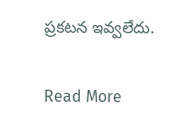ప్రకటన ఇవ్వలేదు.

Read More